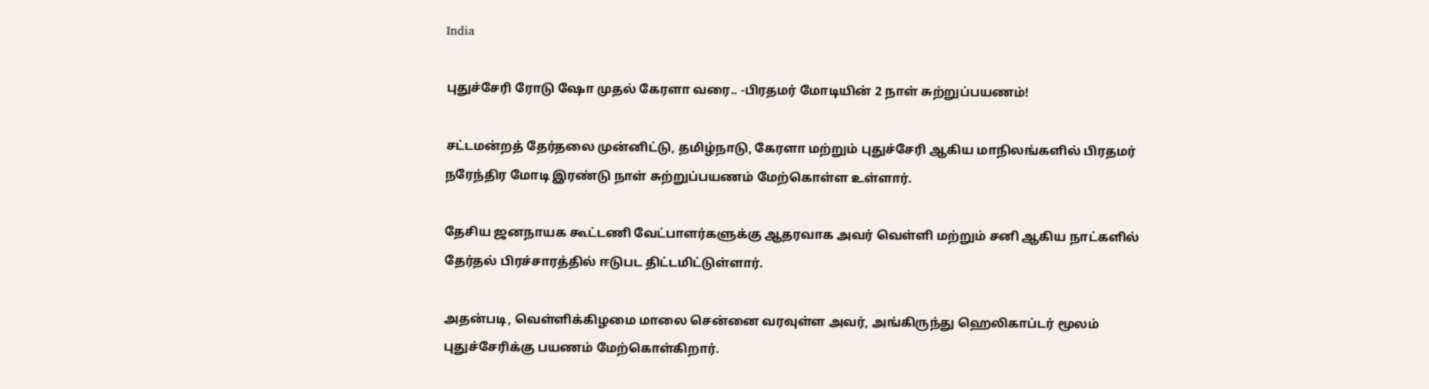India

புதுச்சேரி ரோடு ஷோ முதல் கேரளா வரை.. -பிரதமர் மோடியின் 2 நாள் சுற்றுப்பயணம்!

சட்டமன்றத் தேர்தலை முன்னிட்டு, தமிழ்நாடு, கேரளா மற்றும் புதுச்சேரி ஆகிய மாநிலங்களில் பிரதமர் நரேந்திர மோடி இரண்டு நாள் சுற்றுப்பயணம் மேற்கொள்ள உள்ளார்.

தேசிய ஜனநாயக கூட்டணி வேட்பாளர்களுக்கு ஆதரவாக அவர் வெள்ளி மற்றும் சனி ஆகிய நாட்களில் தேர்தல் பிரச்சாரத்தில் ஈடுபட திட்டமிட்டுள்ளார்.

அதன்படி, வெள்ளிக்கிழமை மாலை சென்னை வரவுள்ள அவர், அங்கிருந்து ஹெலிகாப்டர் மூலம் புதுச்சேரிக்கு பயணம் மேற்கொள்கிறார்.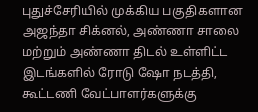புதுச்சேரியில் முக்கிய பகுதிகளான அஜந்தா சிக்னல், அண்ணா சாலை மற்றும் அண்ணா திடல் உள்ளிட்ட இடங்களில் ரோடு ஷோ நடத்தி, கூட்டணி வேட்பாளர்களுக்கு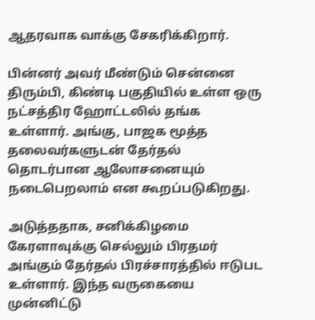ஆதரவாக வாக்கு சேகரிக்கிறார்.

பின்னர் அவர் மீண்டும் சென்னை திரும்பி, கிண்டி பகுதியில் உள்ள ஒரு நட்சத்திர ஹோட்டலில் தங்க உள்ளார். அங்கு, பாஜக மூத்த தலைவர்களுடன் தேர்தல் தொடர்பான ஆலோசனையும் நடைபெறலாம் என கூறப்படுகிறது.

அடுத்ததாக, சனிக்கிழமை கேரளாவுக்கு செல்லும் பிரதமர் அங்கும் தேர்தல் பிரச்சாரத்தில் ஈடுபட உள்ளார். இந்த வருகையை முன்னிட்டு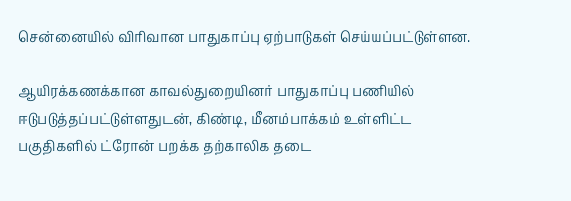சென்னையில் விரிவான பாதுகாப்பு ஏற்பாடுகள் செய்யப்பட்டுள்ளன.

ஆயிரக்கணக்கான காவல்துறையினர் பாதுகாப்பு பணியில் ஈடுபடுத்தப்பட்டுள்ளதுடன், கிண்டி, மீனம்பாக்கம் உள்ளிட்ட பகுதிகளில் ட்ரோன் பறக்க தற்காலிக தடை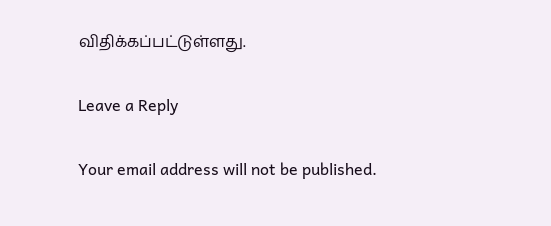விதிக்கப்பட்டுள்ளது.

Leave a Reply

Your email address will not be published.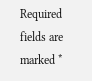Required fields are marked *